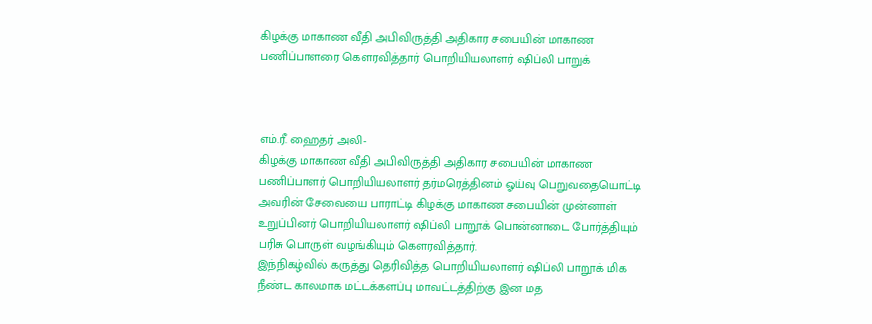கிழக்கு மாகாண வீதி அபிவிருத்தி அதிகார சபையின் மாகாண பணிப்பாளரை கௌரவித்தார் பொறியியலாளர் ஷிப்லி பாறுக்



எம்.ரீ. ஹைதர் அலி-
கிழக்கு மாகாண வீதி அபிவிருத்தி அதிகார சபையின் மாகாண பணிப்பாளர் பொறியியலாளர் தர்மரெத்தினம் ஓய்வு பெறுவதையொட்டி அவரின் சேவையை பாராட்டி கிழக்கு மாகாண சபையின் முன்னாள் உறுப்பினர் பொறியியலாளர் ஷிப்லி பாறூக் பொன்னாடை போர்த்தியும் பரிசு பொருள் வழங்கியும் கௌரவித்தார்.
இந்நிகழ்வில் கருத்து தெரிவித்த பொறியியலாளர் ஷிப்லி பாறூக் மிக நீண்ட காலமாக மட்டக்களப்பு மாவட்டத்திற்கு இன மத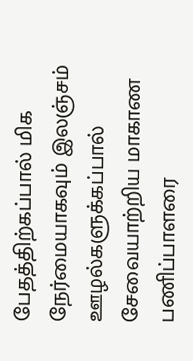பேதத்திற்கப்பால் மிக நேர்மையாகவும் இலஞ்சம் ஊழல்களுக்கப்பால் சேவையாற்றிய மாகாண பணிப்பாளரை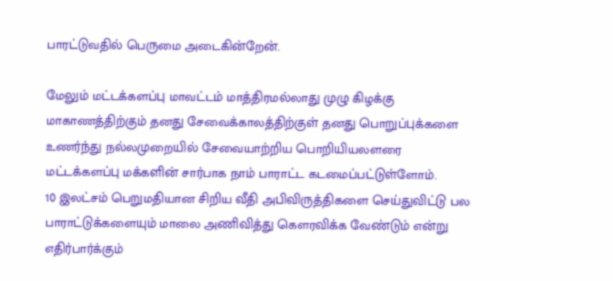பாரட்டுவதில் பெருமை அடைகின்றேன்.

மேலும் மட்டக்களப்பு மாவட்டம் மாத்திரமல்லாது முழு கிழக்கு மாகாணத்திற்கும் தனது சேவைக்காலத்திற்குள் தனது பொறுப்புக்களை உணர்ந்து நல்லமுறையில் சேவையாற்றிய பொறியியலளரை மட்டக்களப்பு மக்களின் சார்பாக நாம் பாராட்ட கடமைப்பட்டுள்ளோம்.
10 இலட்சம் பெறுமதியான சிறிய வீதி அபிவிருத்திகளை செய்துவிட்டு பல பாராட்டுக்களையும் மாலை அணிவித்து கௌரவிக்க வேண்டும் என்று எதிர்பார்க்கும்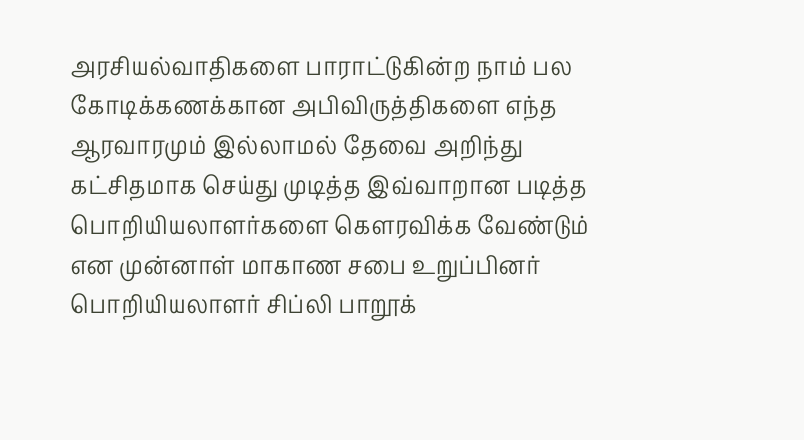அரசியல்வாதிகளை பாராட்டுகின்ற நாம் பல கோடிக்கணக்கான அபிவிருத்திகளை எந்த ஆரவாரமும் இல்லாமல் தேவை அறிந்து கட்சிதமாக செய்து முடித்த இவ்வாறான படித்த பொறியியலாளர்களை கௌரவிக்க வேண்டும் என முன்னாள் மாகாண சபை உறுப்பினர் பொறியியலாளர் சிப்லி பாறூக்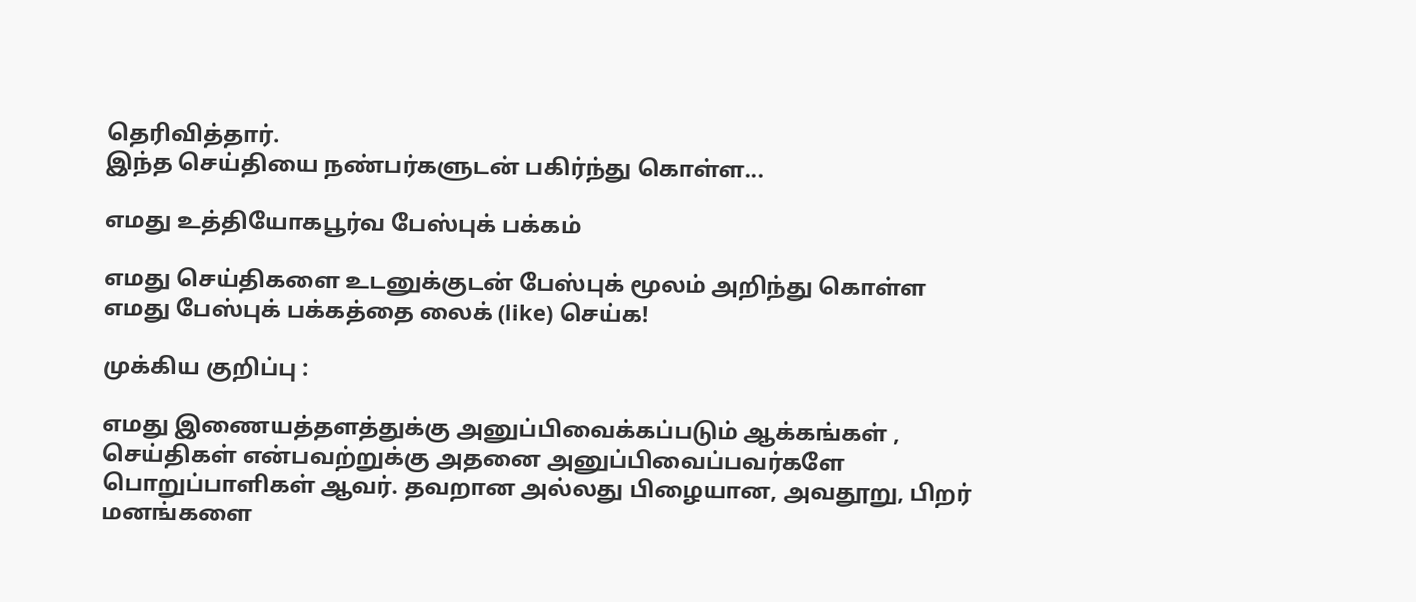தெரிவித்தார்.
இந்த செய்தியை நண்பர்களுடன் பகிர்ந்து கொள்ள...

எமது உத்தியோகபூர்வ பேஸ்புக் பக்கம்

எமது செய்திகளை உடனுக்குடன் பேஸ்புக் மூலம் அறிந்து கொள்ள எமது பேஸ்புக் பக்கத்தை லைக் (like) செய்க!

முக்கிய குறிப்பு :

எமது இணையத்தளத்துக்கு அனுப்பிவைக்கப்படும் ஆக்கங்கள் , செய்திகள் என்பவற்றுக்கு அதனை அனுப்பிவைப்பவர்களே பொறுப்பாளிகள் ஆவர். தவறான அல்லது பிழையான, அவதூறு, பிறர் மனங்களை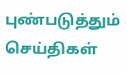புண்படுத்தும் செய்திகள்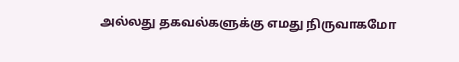அல்லது தகவல்களுக்கு எமது நிருவாகமோ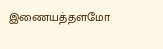இணையத்தளமோ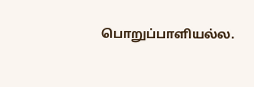பொறுப்பாளியல்ல.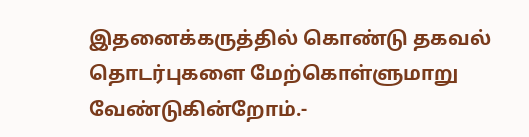இதனைக்கருத்தில் கொண்டு தகவல் தொடர்புகளை மேற்கொள்ளுமாறு வேண்டுகின்றோம்.-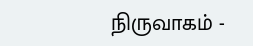நிருவாகம் -